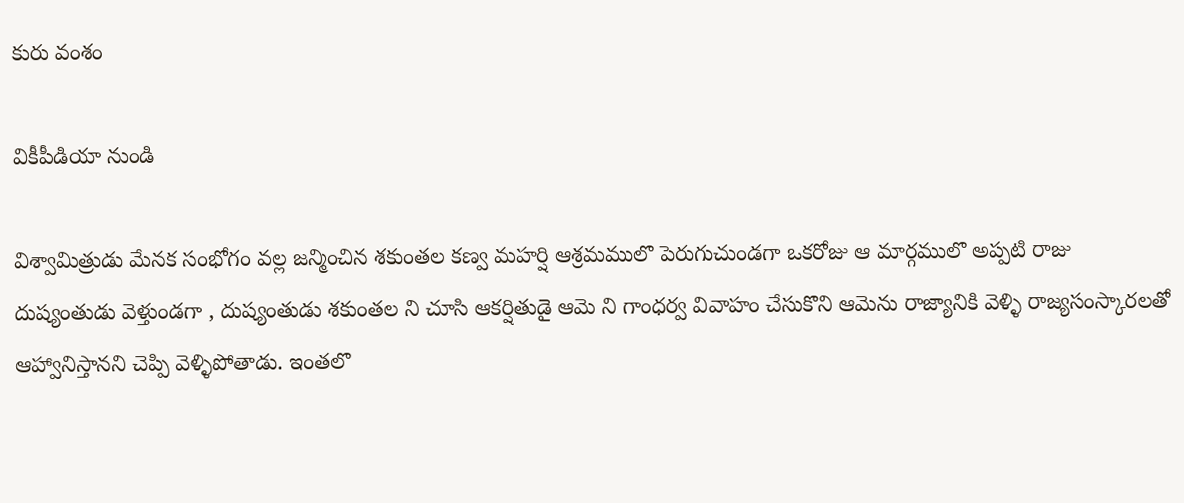కురు వంశం

వికీపీడియా నుండి

విశ్వామిత్రుడు మేనక సంభోగం వల్ల జన్మించిన శకుంతల కణ్వ మహర్షి ఆశ్రమములొ పెరుగుచుండగా ఒకరోజు ఆ మార్గములొ అప్పటి రాజు దుష్యంతుడు వెళ్తుండగా , దుష్యంతుడు శకుంతల ని చూసి ఆకర్షితుడై ఆమె ని గాంధర్వ వివాహం చేసుకొని ఆమెను రాజ్యానికి వెళ్ళి రాజ్యసంస్కారలతో ఆహ్వానిస్తానని చెప్పి వెళ్ళిపోతాడు. ఇంతలొ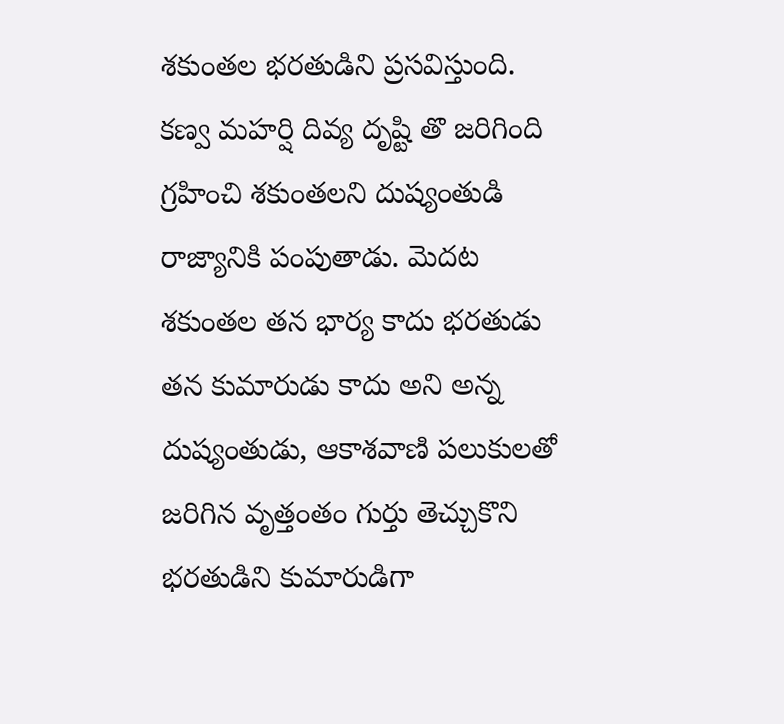శకుంతల భరతుడిని ప్రసవిస్తుంది. కణ్వ మహర్షి దివ్య దృష్టి తొ జరిగింది గ్రహించి శకుంతలని దుష్యంతుడి రాజ్యానికి పంపుతాడు. మెదట శకుంతల తన భార్య కాదు భరతుడు తన కుమారుడు కాదు అని అన్న దుష్యంతుడు, ఆకాశవాణి పలుకులతో జరిగిన వృత్తంతం గుర్తు తెచ్చుకొని భరతుడిని కుమారుడిగా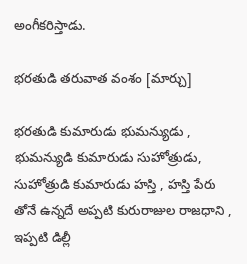అంగీకరిస్తాడు.

భరతుడి తరువాత వంశం [మార్చు]

భరతుడి కుమారుడు భుమన్యుడు , భుమన్యుడి కుమారుడు సుహోత్రుడు, సుహోత్రుడి కుమారుడు హస్తి , హస్తి పేరు తోనే ఉన్నదే అప్పటి కురురాజుల రాజధాని , ఇప్పటి డిల్లీ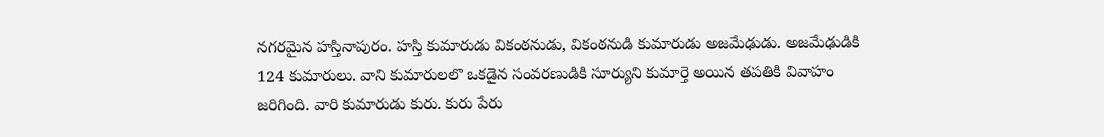నగరమైన హస్తినాపురం. హస్తి కుమారుడు వికంఠనుడు, వికంఠనుడి కుమారుడు అజమేఢుడు. అజమేఢుడికి 124 కుమారులు. వాని కుమారులలొ ఒకడైన సంవరణుడికి సూర్యుని కుమార్తె అయిన తపతికి వివాహం జరిగింది. వారి కుమారుడు కురు. కురు పేరు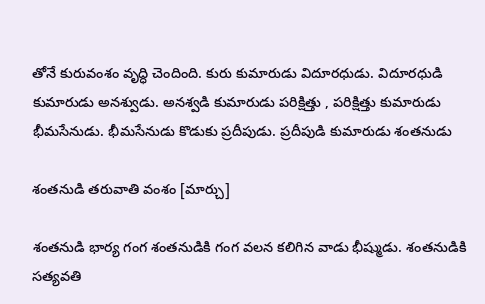తోనే కురువంశం వృద్ధి చెందింది. కురు కుమారుడు విదూరధుడు. విదూరధుడి కుమారుడు అనశ్వుడు. అనశ్వడి కుమారుడు పరిక్షిత్తు , పరిక్షిత్తు కుమారుడు భీమసేనుడు. భీమసేనుడు కొడుకు ప్రదీపుడు. ప్రదీపుడి కుమారుడు శంతనుడు

శంతనుడి తరువాతి వంశం [మార్చు]

శంతనుడి భార్య గంగ శంతనుడికి గంగ వలన కలిగిన వాడు భీష్ముడు. శంతనుడికి సత్యవతి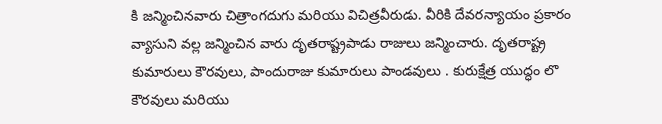కి జన్మించినవారు చిత్రాంగదుగు మరియు విచిత్రవీరుడు. వీరికి దేవరన్యాయం ప్రకారం వ్యాసుని వల్ల జన్మించిన వారు దృతరాష్ట్రపాడు రాజులు జన్మించారు. దృతరాష్ట్ర కుమారులు కౌరవులు, పాందురాజు కుమారులు పాండవులు . కురుక్షేత్ర యుద్ధం లొ కౌరవులు మరియు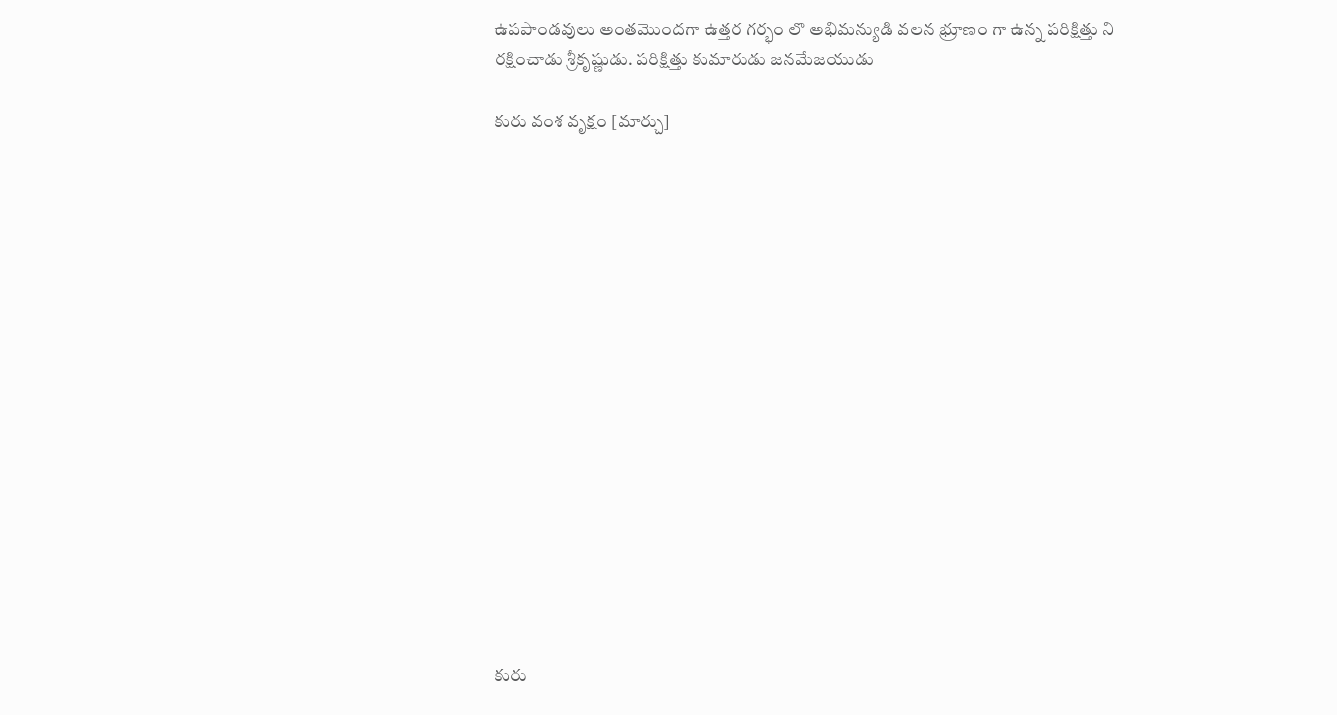ఉపపాండవులు అంతమొందగా ఉత్తర గర్భం లొ అభిమన్యుడి వలన భ్రూణం గా ఉన్న పరిక్షిత్తు ని రక్షించాడు శ్రీకృష్ణుడు. పరిక్షిత్తు కుమారుడు జనమేజయుడు

కురు వంశ వృక్షం [మార్చు]

















కురు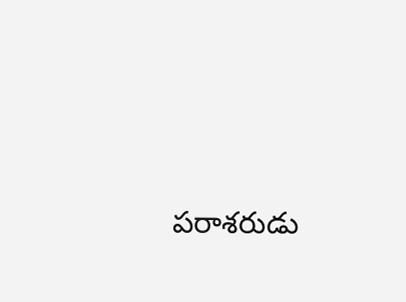పరాశరుడు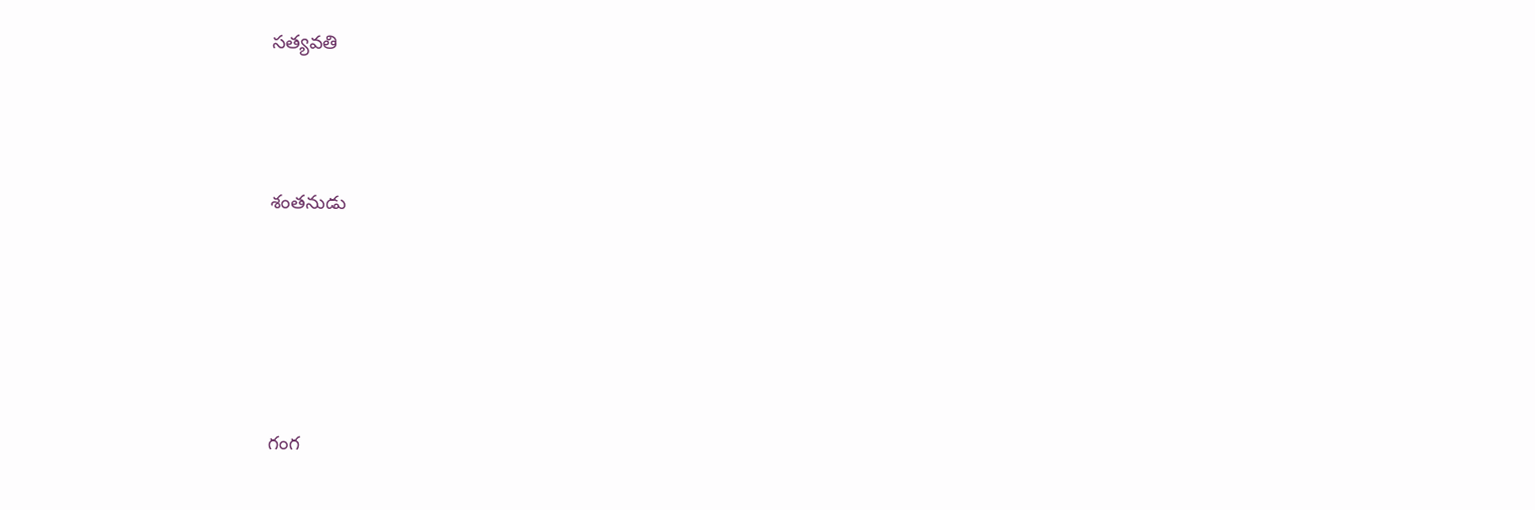సత్యవతి



శంతనుడు





గంగ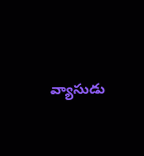వ్యాసుడు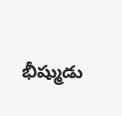భీష్ముడు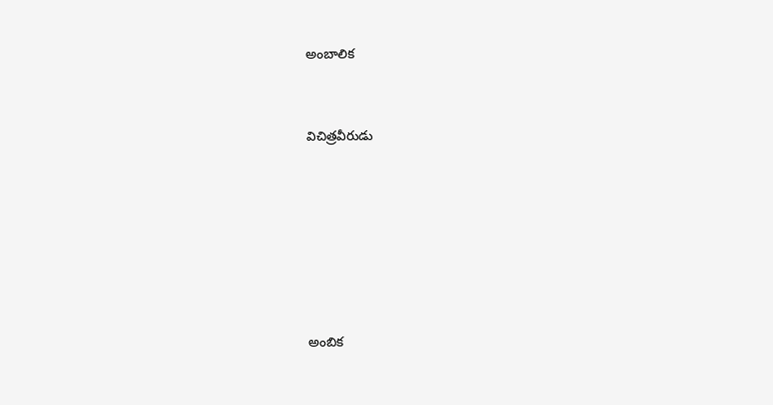అంబాలిక



విచిత్రవీరుడు









అంబిక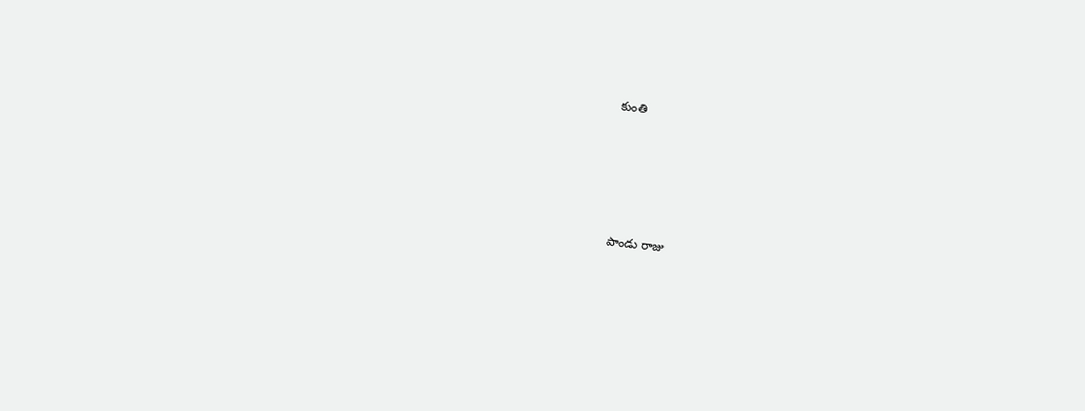కుంతి





పాండు రాజు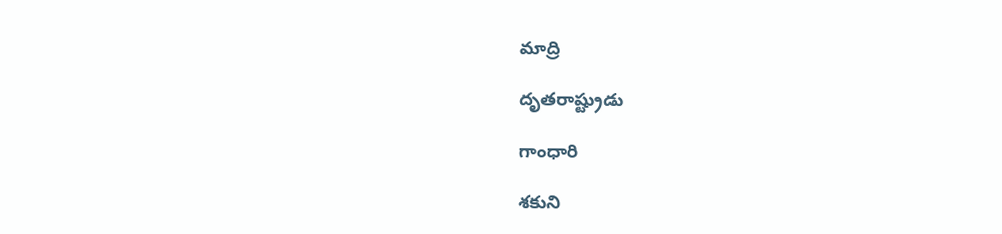మాద్రి

దృతరాష్ట్రుడు

గాంధారి

శకుని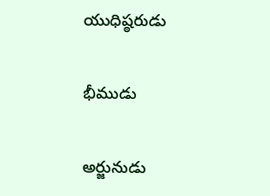యుధిష్ఠరుడు

భీముడు

అర్జునుడు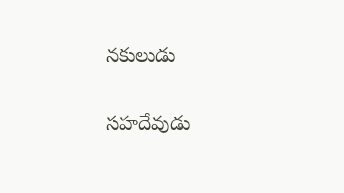నకులుడు

సహదేవుడు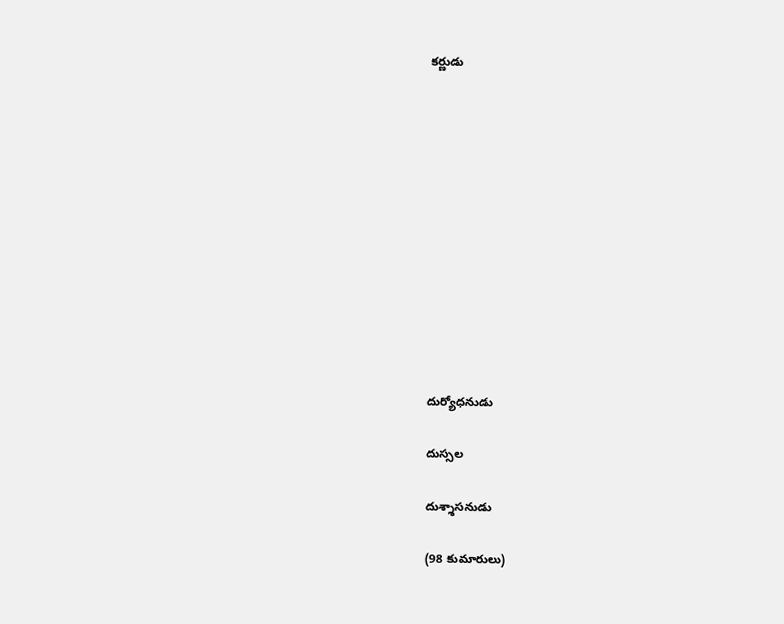కర్ణుడు












దుర్యోధనుడు

దుస్సల

దుశ్శాసనుడు

(98 కుమారులు)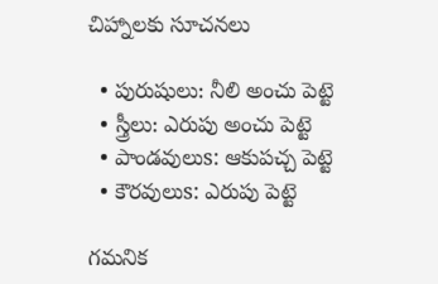చిహ్నాలకు సూచనలు

  • పురుషులు: నీలి అంచు పెట్టె
  • స్త్రీలు: ఎరుపు అంచు పెట్టె
  • పాండవులుs: ఆకుపచ్చ పెట్టె
  • కౌరవులుs: ఎరుపు పెట్టె

గమనిక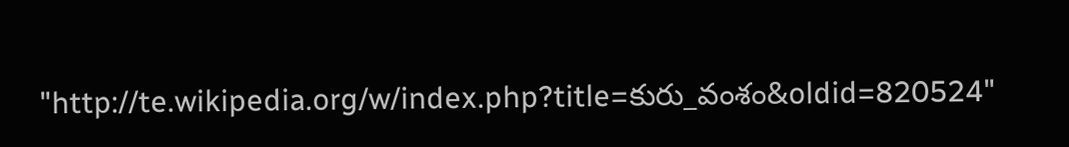"http://te.wikipedia.org/w/index.php?title=కురు_వంశం&oldid=820524"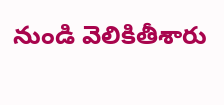నుండి వెలికితీశారు